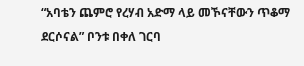“አባቴን ጨምሮ የረሃብ አድማ ላይ መኾናቸውን ጥቆማ ደርሶናል” ቦንቱ በቀለ ገርባ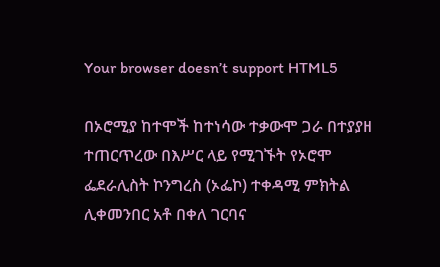Your browser doesn’t support HTML5

በኦሮሚያ ከተሞች ከተነሳው ተቃውሞ ጋራ በተያያዘ ተጠርጥረው በእሥር ላይ የሚገኙት የኦሮሞ ፌደራሊስት ኮንግረስ (ኦፌኮ) ተቀዳሚ ምክትል ሊቀመንበር አቶ በቀለ ገርባና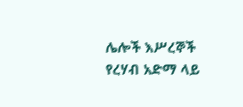ሌሎች እሥረኞች የረሃብ አድማ ላይ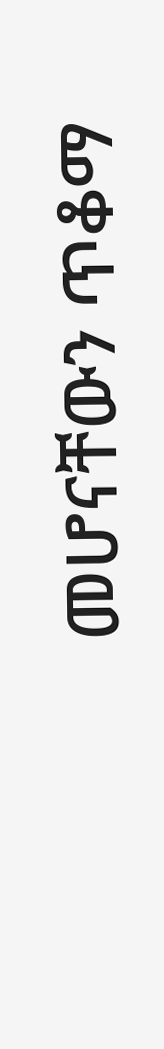መሆናቸውን ጥቆማ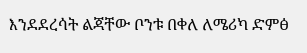እንደደረሳት ልጃቸው ቦንቱ በቀለ ለሜሪካ ድምፅ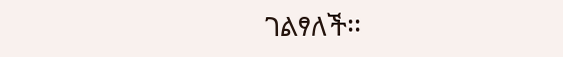ገልፃለች፡፡